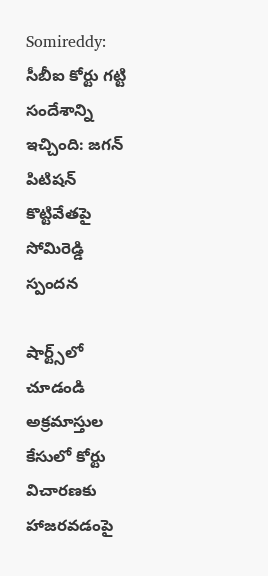Somireddy: సీబీఐ కోర్టు గట్టి సందేశాన్ని ఇచ్చింది: జగన్ పిటిషన్ కొట్టివేతపై సోమిరెడ్డి స్పందన

షార్ట్స్‌లో చూడండి
అక్రమాస్తుల కేసులో కోర్టు విచారణకు హాజరవడంపై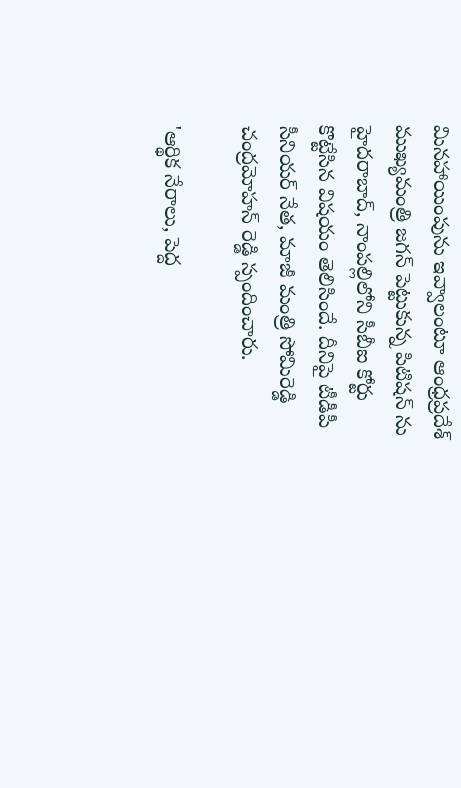మినహాయింపును ఇవ్వాలంటూ ఆంధ్రప్రదేశ్ ముఖ్యమంత్రి జగన్ పెట్టుకున్న పిటిషన్ ను హైదరాబాద్, నాంపల్లిలోని సీబీఐ కోర్టు కొట్టేసిన విషయం తెలిసిందే. దీనిపై టీడీపీ సీనియర్ నేత, మాజీ మంత్రి సోమిరెడ్డి చంద్రమోహన్ రెడ్డి స్పందించారు.

'ఆర్థిక నేరాలు, పెద్ద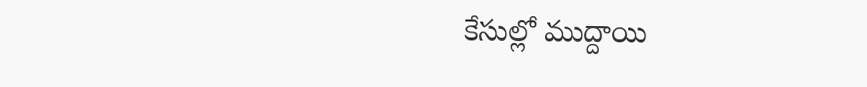కేసుల్లో ముద్దాయి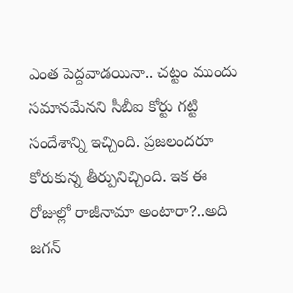ఎంత పెద్దవాడయినా.. చట్టం ముందు సమానమేనని సీబీఐ కోర్టు గట్టి సందేశాన్ని ఇచ్చింది. ప్రజలందరూ కోరుకున్న తీర్పునిచ్చింది. ఇక ఈ రోజుల్లో రాజీనామా అంటారా?..అది జగన్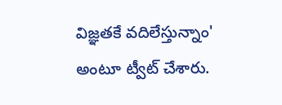విజ్ఞతకే వదిలేస్తున్నాం' అంటూ ట్వీట్ చేశారు.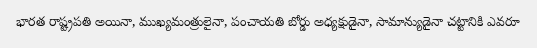భారత రాష్ట్రపతి అయినా, ముఖ్యమంత్రులైనా, పంచాయతి బోర్డు అధ్యక్షుడైనా, సామాన్యుడైనా చట్టానికి ఎవరూ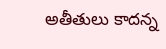అతీతులు కాదన్న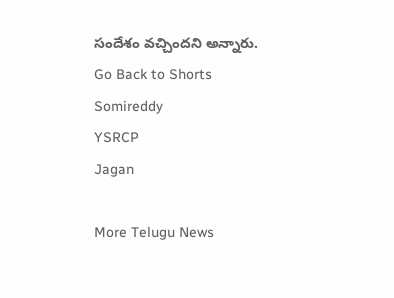సందేశం వచ్చిందని అన్నారు.
Go Back to Shorts
Somireddy
YSRCP
Jagan

More Telugu News